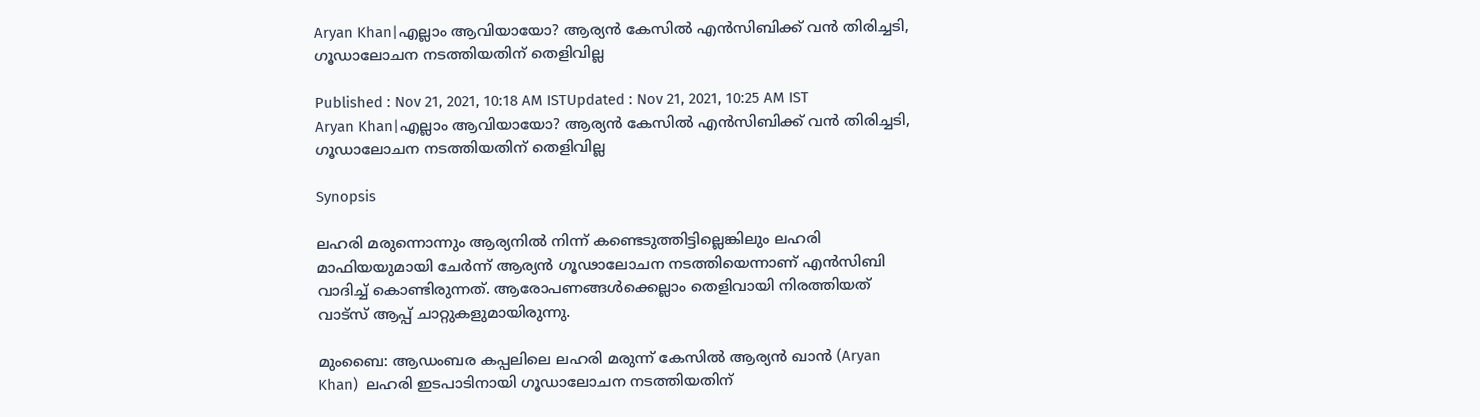Aryan Khan|എല്ലാം ആവിയായോ? ആര്യൻ കേസിൽ എൻസിബിക്ക് വൻ തിരിച്ചടി, ഗൂഡാലോചന നടത്തിയതിന് തെളിവില്ല

Published : Nov 21, 2021, 10:18 AM ISTUpdated : Nov 21, 2021, 10:25 AM IST
Aryan Khan|എല്ലാം ആവിയായോ? ആര്യൻ കേസിൽ എൻസിബിക്ക് വൻ തിരിച്ചടി, ഗൂഡാലോചന നടത്തിയതിന് തെളിവില്ല

Synopsis

ലഹരി മരുന്നൊന്നും ആര്യനിൽ നിന്ന് കണ്ടെടുത്തിട്ടില്ലെങ്കിലും ലഹരി മാഫിയയുമായി ചേർന്ന് ആര്യൻ ഗൂഢാലോചന നടത്തിയെന്നാണ് എൻസിബി വാദിച്ച് കൊണ്ടിരുന്നത്. ആരോപണങ്ങൾക്കെല്ലാം തെളിവായി നിരത്തിയത് വാട്‍സ് ആപ്പ് ചാറ്റുകളുമായിരുന്നു.

മുംബൈ: ആഡംബര കപ്പലിലെ ലഹരി മരുന്ന് കേസില്‍ ആര്യൻ ഖാൻ (Aryan Khan)  ലഹരി ഇടപാടിനായി ഗൂഡാലോചന നടത്തിയതിന്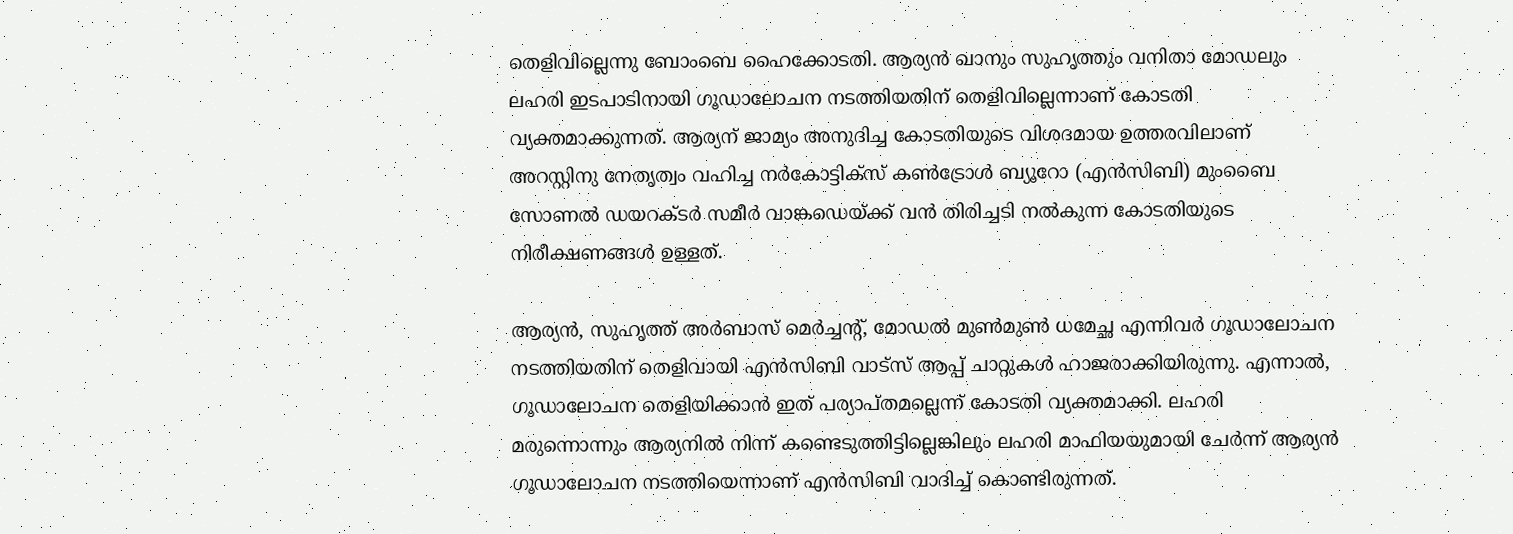തെളിവില്ലെന്നു ബോംബെ ഹൈക്കോടതി. ആര്യൻ ഖാനും സുഹൃത്തും വനിതാ മോഡലും ലഹരി ഇടപാടിനായി ഗൂഡാലോചന നടത്തിയതിന് തെളിവില്ലെന്നാണ് കോടതി വ്യക്തമാക്കുന്നത്. ആര്യന് ജാമ്യം അനുദിച്ച കോടതിയുടെ വിശദമായ ഉത്തരവിലാണ് അറസ്റ്റിനു നേതൃത്വം വഹിച്ച നർകോട്ടിക്സ് കൺട്രോൾ ബ്യൂറോ (എൻസിബി) മുംബൈ സോണൽ ഡയറക്ടർ സമീർ വാങ്കഡെയ്ക്ക് വൻ തിരിച്ചടി നൽകുന്ന കോടതിയുടെ നിരീക്ഷണങ്ങൾ ഉള്ളത്.

ആര്യൻ, സുഹൃത്ത് അർബാസ് മെർച്ചന്റ്, മോഡൽ മുൺമുൺ ധമേച്ഛ എന്നിവർ ഗൂഡാലോചന നടത്തിയതിന് തെളിവായി എൻസിബി വാട്സ് ആപ്പ് ചാറ്റുകൾ ഹാജരാക്കിയിരുന്നു. എന്നാൽ, ഗൂഡാലോചന തെളിയിക്കാൻ ഇത് പര്യാപ്തമല്ലെന്ന് കോടതി വ്യക്തമാക്കി. ലഹരി മരുന്നൊന്നും ആര്യനിൽ നിന്ന് കണ്ടെടുത്തിട്ടില്ലെങ്കിലും ലഹരി മാഫിയയുമായി ചേർന്ന് ആര്യൻ ഗൂഡാലോചന നടത്തിയെന്നാണ് എൻസിബി വാദിച്ച് കൊണ്ടിരുന്നത്.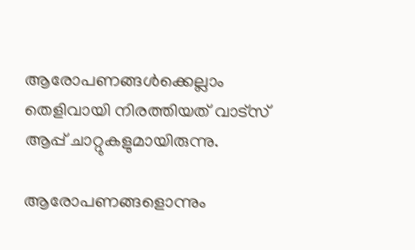ആരോപണങ്ങൾക്കെല്ലാം തെളിവായി നിരത്തിയത് വാട്‍സ് ആപ്പ് ചാറ്റുകളുമായിരുന്നു.

ആരോപണങ്ങളൊന്നും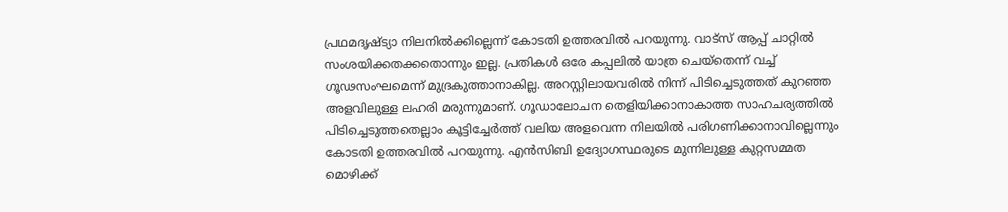പ്രഥമദൃഷ്ട്യാ നിലനിൽക്കില്ലെന്ന് കോടതി ഉത്തരവിൽ പറയുന്നു. വാട്സ് ആപ്പ് ചാറ്റിൽ സംശയിക്കതക്കതൊന്നും ഇല്ല. പ്രതികൾ ഒരേ കപ്പലിൽ യാത്ര ചെയ്തെന്ന് വച്ച് ഗൂഢസംഘമെന്ന് മുദ്രകുത്താനാകില്ല. അറസ്റ്റിലായവരിൽ നിന്ന് പിടിച്ചെടുത്തത് കുറഞ്ഞ അളവിലുള്ള ലഹരി മരുന്നുമാണ്. ഗൂഡാലോചന തെളിയിക്കാനാകാത്ത സാഹചര്യത്തിൽ പിടിച്ചെടുത്തതെല്ലാം കൂട്ടിച്ചേർത്ത് വലിയ അളവെന്ന നിലയിൽ പരിഗണിക്കാനാവില്ലെന്നും കോടതി ഉത്തരവിൽ പറയുന്നു. എൻസിബി ഉദ്യോഗസ്ഥരുടെ മുന്നിലുള്ള കുറ്റസമ്മത മൊഴിക്ക്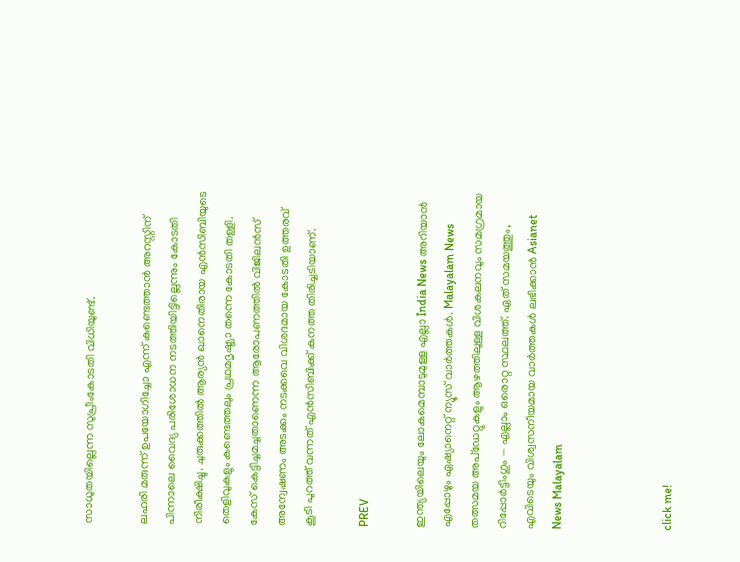സാധുതയില്ലെന്ന സുപ്രീംകോടതി വിധിയുണ്ട്.

ലഹരി മരുന്ന് ഉപയോഗിച്ചോ എന്ന് കണ്ടെത്താൻ അറസ്റ്റിന് പിന്നാലെ വൈദ്യ പരിശോധന നടത്തിയിട്ടില്ലെന്നും കോടതി നിരീക്ഷിച്ചു. ചുരുക്കത്തിൽ ആര്യൻ ഖാനെതിരായ എൻസിബിയുടെ തെളിവുകളും കണ്ടെത്തലും പ്രഥമദൃഷ്ട്യാ തന്നെ കോടതി തള്ളി. കേസ് കെട്ടിച്ചമച്ചതാണെന്ന ആരോപണത്തിൽ വിജിലൻസ് അന്വേഷണം അടക്കം നടക്കവെ വിശദമായ കോടതി ഉത്തരവ് കൂടി പുറത്ത് വന്നത് എൻസിബിക്ക് കനത്ത തിരിച്ചടിയാണ്.

PREV

ഇന്ത്യയിലെയും ലോകമെമ്പാടുമുള്ള എല്ലാ India News അറിയാൻ എപ്പോഴും ഏഷ്യാനെറ്റ് ന്യൂസ് വാർത്തകൾ. Malayalam News   തത്സമയ അപ്‌ഡേറ്റുകളും ആഴത്തിലുള്ള വിശകലനവും സമഗ്രമായ റിപ്പോർട്ടിംഗും — എല്ലാം ഒരൊറ്റ സ്ഥലത്ത്. ഏത് സമയത്തും, എവിടെയും വിശ്വസനീയമായ വാർത്തകൾ ലഭിക്കാൻ Asianet News Malayalam



click me!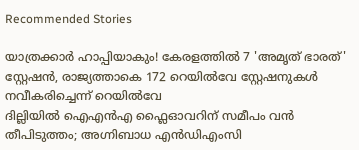Recommended Stories

യാത്രക്കാർ ഹാപ്പിയാകും! കേരളത്തിൽ 7 'അമൃത് ഭാരത്' സ്റ്റേഷൻ, രാജ്യത്താകെ 172 റെയിൽവേ സ്റ്റേഷനുകൾ നവീകരിച്ചെന്ന് റെയിൽവേ
ദില്ലിയിൽ ഐഎൻഎ ഫ്ലൈഓവറിന് സമീപം വൻ തീപിടുത്തം; അഗ്നിബാധ എൻഡിഎംസി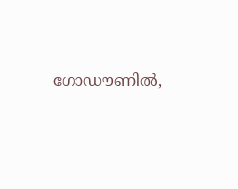ഗോഡൗണിൽ,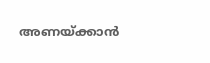അണയ്ക്കാൻ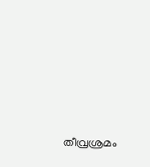തീവ്രശ്രമം